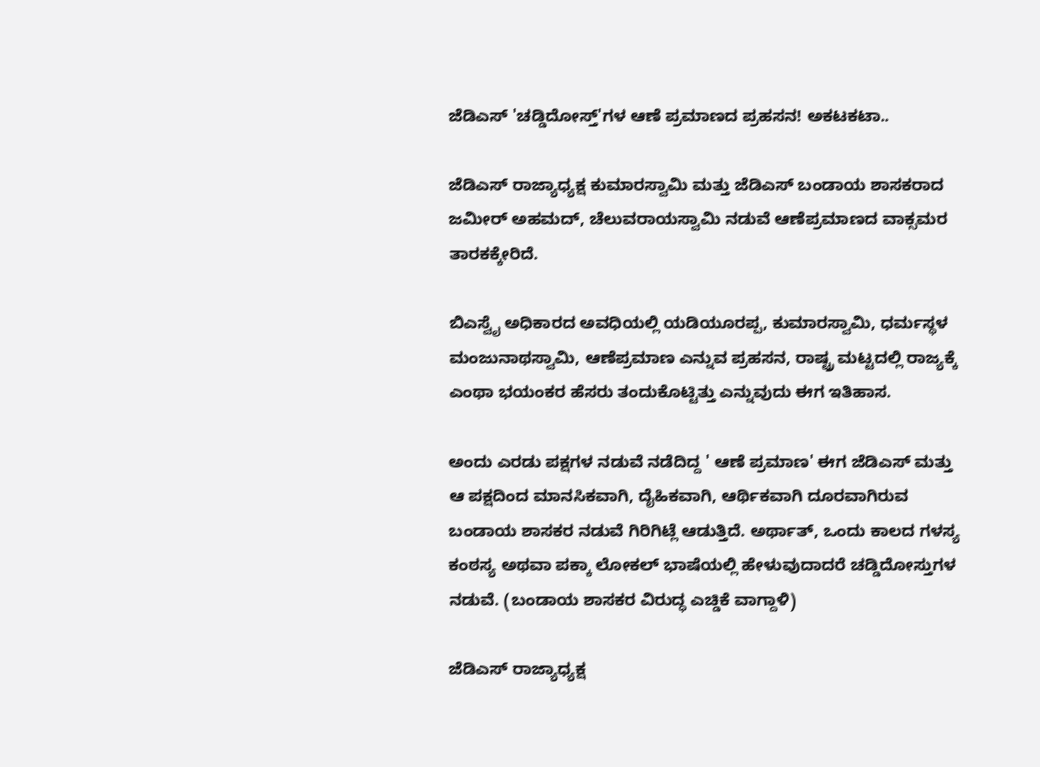ಜೆಡಿಎಸ್ 'ಚಡ್ಡಿದೋಸ್ತ್'ಗಳ ಆಣೆ ಪ್ರಮಾಣದ ಪ್ರಹಸನ! ಅಕಟಕಟಾ..

ಜೆಡಿಎಸ್ ರಾಜ್ಯಾಧ್ಯಕ್ಷ ಕುಮಾರಸ್ವಾಮಿ ಮತ್ತು ಜೆಡಿಎಸ್ ಬಂಡಾಯ ಶಾಸಕರಾದ ಜಮೀರ್ ಅಹಮದ್, ಚೆಲುವರಾಯಸ್ವಾಮಿ ನಡುವೆ ಆಣೆಪ್ರಮಾಣದ ವಾಕ್ಸಮರ ತಾರಕಕ್ಕೇರಿದೆ.

ಬಿಎಸ್ವೈ ಅಧಿಕಾರದ ಅವಧಿಯಲ್ಲಿ ಯಡಿಯೂರಪ್ಪ, ಕುಮಾರಸ್ವಾಮಿ, ಧರ್ಮಸ್ಥಳ ಮಂಜುನಾಥಸ್ವಾಮಿ, ಆಣೆಪ್ರಮಾಣ ಎನ್ನುವ ಪ್ರಹಸನ, ರಾಷ್ಟ್ರ ಮಟ್ಟದಲ್ಲಿ ರಾಜ್ಯಕ್ಕೆ ಎಂಥಾ ಭಯಂಕರ ಹೆಸರು ತಂದುಕೊಟ್ಟಿತ್ತು ಎನ್ನುವುದು ಈಗ ಇತಿಹಾಸ.

ಅಂದು ಎರಡು ಪಕ್ಷಗಳ ನಡುವೆ ನಡೆದಿದ್ದ ' ಆಣೆ ಪ್ರಮಾಣ' ಈಗ ಜೆಡಿಎಸ್ ಮತ್ತು ಆ ಪಕ್ಷದಿಂದ ಮಾನಸಿಕವಾಗಿ, ದೈಹಿಕವಾಗಿ, ಆರ್ಥಿಕವಾಗಿ ದೂರವಾಗಿರುವ ಬಂಡಾಯ ಶಾಸಕರ ನಡುವೆ ಗಿರಿಗಿಟ್ಲೆ ಆಡುತ್ತಿದೆ. ಅರ್ಥಾತ್, ಒಂದು ಕಾಲದ ಗಳಸ್ಯ ಕಂಠಸ್ಯ ಅಥವಾ ಪಕ್ಕಾ ಲೋಕಲ್ ಭಾಷೆಯಲ್ಲಿ ಹೇಳುವುದಾದರೆ ಚಡ್ಡಿದೋಸ್ತುಗಳ ನಡುವೆ. (ಬಂಡಾಯ ಶಾಸಕರ ವಿರುದ್ಧ ಎಚ್ಡಿಕೆ ವಾಗ್ದಾಳಿ)

ಜೆಡಿಎಸ್ ರಾಜ್ಯಾಧ್ಯಕ್ಷ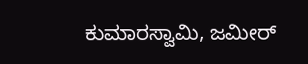ಕುಮಾರಸ್ವಾಮಿ, ಜಮೀರ್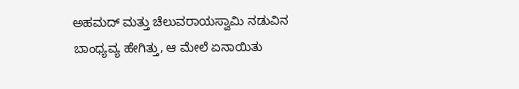ಅಹಮದ್ ಮತ್ತು ಚೆಲುವರಾಯಸ್ವಾಮಿ ನಡುವಿನ ಬಾಂಧ್ಯವ್ಯ ಹೇಗಿತ್ತು, ಆ ಮೇಲೆ ಏನಾಯಿತು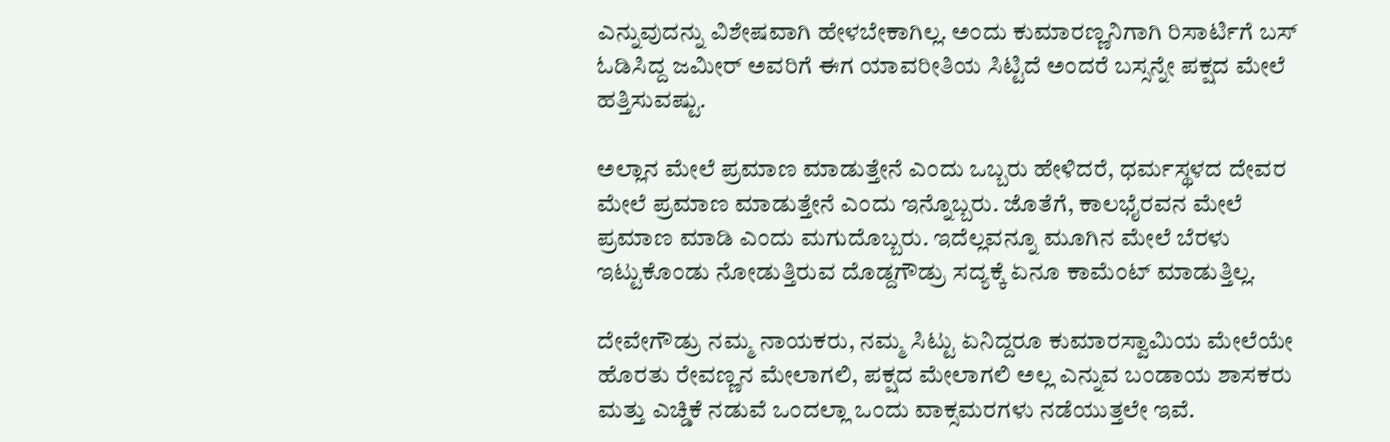ಎನ್ನುವುದನ್ನು ವಿಶೇಷವಾಗಿ ಹೇಳಬೇಕಾಗಿಲ್ಲ. ಅಂದು ಕುಮಾರಣ್ಣನಿಗಾಗಿ ರಿಸಾರ್ಟಿಗೆ ಬಸ್ ಓಡಿಸಿದ್ದ ಜಮೀರ್ ಅವರಿಗೆ ಈಗ ಯಾವರೀತಿಯ ಸಿಟ್ಟಿದೆ ಅಂದರೆ ಬಸ್ಸನ್ನೇ ಪಕ್ಷದ ಮೇಲೆ ಹತ್ತಿಸುವಷ್ಟು.

ಅಲ್ಲಾನ ಮೇಲೆ ಪ್ರಮಾಣ ಮಾಡುತ್ತೇನೆ ಎಂದು ಒಬ್ಬರು ಹೇಳಿದರೆ, ಧರ್ಮಸ್ಥಳದ ದೇವರ ಮೇಲೆ ಪ್ರಮಾಣ ಮಾಡುತ್ತೇನೆ ಎಂದು ಇನ್ನೊಬ್ಬರು. ಜೊತೆಗೆ, ಕಾಲಭೈರವನ ಮೇಲೆ ಪ್ರಮಾಣ ಮಾಡಿ ಎಂದು ಮಗುದೊಬ್ಬರು. ಇದೆಲ್ಲವನ್ನೂ ಮೂಗಿನ ಮೇಲೆ ಬೆರಳು ಇಟ್ಟುಕೊಂಡು ನೋಡುತ್ತಿರುವ ದೊಡ್ದಗೌಡ್ರು ಸದ್ಯಕ್ಕೆ ಏನೂ ಕಾಮೆಂಟ್ ಮಾಡುತ್ತಿಲ್ಲ.

ದೇವೇಗೌಡ್ರು ನಮ್ಮ ನಾಯಕರು, ನಮ್ಮ ಸಿಟ್ಟು ಏನಿದ್ದರೂ ಕುಮಾರಸ್ವಾಮಿಯ ಮೇಲೆಯೇ ಹೊರತು ರೇವಣ್ಣನ ಮೇಲಾಗಲಿ, ಪಕ್ಷದ ಮೇಲಾಗಲಿ ಅಲ್ಲ ಎನ್ನುವ ಬಂಡಾಯ ಶಾಸಕರು ಮತ್ತು ಎಚ್ಡಿಕೆ ನಡುವೆ ಒಂದಲ್ಲಾ ಒಂದು ವಾಕ್ಸಮರಗಳು ನಡೆಯುತ್ತಲೇ ಇವೆ.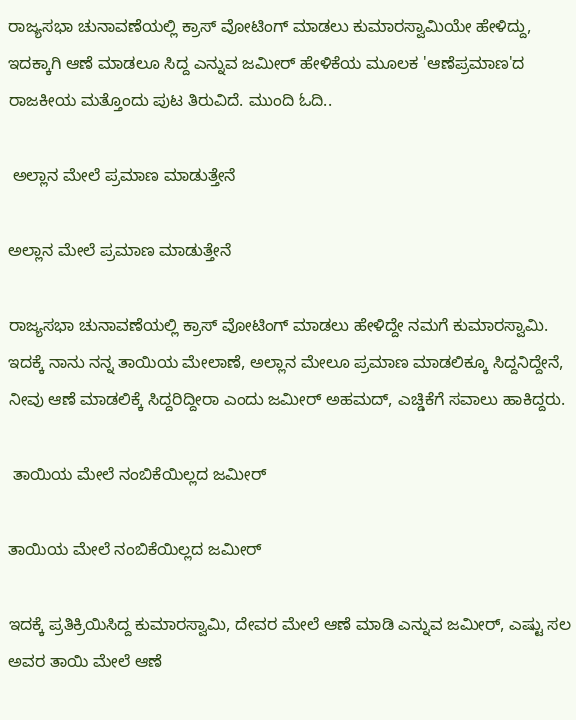ರಾಜ್ಯಸಭಾ ಚುನಾವಣೆಯಲ್ಲಿ ಕ್ರಾಸ್ ವೋಟಿಂಗ್ ಮಾಡಲು ಕುಮಾರಸ್ವಾಮಿಯೇ ಹೇಳಿದ್ದು, ಇದಕ್ಕಾಗಿ ಆಣೆ ಮಾಡಲೂ ಸಿದ್ದ ಎನ್ನುವ ಜಮೀರ್ ಹೇಳಿಕೆಯ ಮೂಲಕ 'ಆಣೆಪ್ರಮಾಣ'ದ ರಾಜಕೀಯ ಮತ್ತೊಂದು ಪುಟ ತಿರುವಿದೆ. ಮುಂದಿ ಓದಿ..

 ಅಲ್ಲಾನ ಮೇಲೆ ಪ್ರಮಾಣ ಮಾಡುತ್ತೇನೆ

ಅಲ್ಲಾನ ಮೇಲೆ ಪ್ರಮಾಣ ಮಾಡುತ್ತೇನೆ

ರಾಜ್ಯಸಭಾ ಚುನಾವಣೆಯಲ್ಲಿ ಕ್ರಾಸ್ ವೋಟಿಂಗ್ ಮಾಡಲು ಹೇಳಿದ್ದೇ ನಮಗೆ ಕುಮಾರಸ್ವಾಮಿ. ಇದಕ್ಕೆ ನಾನು ನನ್ನ ತಾಯಿಯ ಮೇಲಾಣೆ, ಅಲ್ಲಾನ ಮೇಲೂ ಪ್ರಮಾಣ ಮಾಡಲಿಕ್ಕೂ ಸಿದ್ದನಿದ್ದೇನೆ, ನೀವು ಆಣೆ ಮಾಡಲಿಕ್ಕೆ ಸಿದ್ದರಿದ್ದೀರಾ ಎಂದು ಜಮೀರ್ ಅಹಮದ್, ಎಚ್ಡಿಕೆಗೆ ಸವಾಲು ಹಾಕಿದ್ದರು.

 ತಾಯಿಯ ಮೇಲೆ ನಂಬಿಕೆಯಿಲ್ಲದ ಜಮೀರ್

ತಾಯಿಯ ಮೇಲೆ ನಂಬಿಕೆಯಿಲ್ಲದ ಜಮೀರ್

ಇದಕ್ಕೆ ಪ್ರತಿಕ್ರಿಯಿಸಿದ್ದ ಕುಮಾರಸ್ವಾಮಿ, ದೇವರ ಮೇಲೆ ಆಣೆ ಮಾಡಿ ಎನ್ನುವ ಜಮೀರ್, ಎಷ್ಟು ಸಲ ಅವರ ತಾಯಿ ಮೇಲೆ ಆಣೆ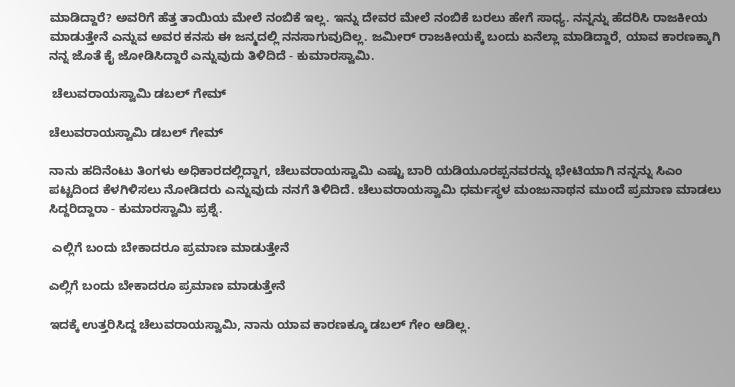ಮಾಡಿದ್ದಾರೆ? ಅವರಿಗೆ ಹೆತ್ತ ತಾಯಿಯ ಮೇಲೆ ನಂಬಿಕೆ ಇಲ್ಲ. ಇನ್ನು ದೇವರ ಮೇಲೆ ನಂಬಿಕೆ ಬರಲು ಹೇಗೆ ಸಾಧ್ಯ. ನನ್ನನ್ನು ಹೆದರಿಸಿ ರಾಜಕೀಯ ಮಾಡುತ್ತೇನೆ ಎನ್ನುವ ಅವರ ಕನಸು ಈ ಜನ್ಮದಲ್ಲಿ ನನಸಾಗುವುದಿಲ್ಲ. ಜಮೀರ್ ರಾಜಕೀಯಕ್ಕೆ ಬಂದು ಏನೆಲ್ಲಾ ಮಾಡಿದ್ದಾರೆ, ಯಾವ ಕಾರಣಕ್ಕಾಗಿ ನನ್ನ ಜೊತೆ ಕೈ ಜೋಡಿಸಿದ್ದಾರೆ ಎನ್ನುವುದು ತಿಳಿದಿದೆ - ಕುಮಾರಸ್ವಾಮಿ.

 ಚೆಲುವರಾಯಸ್ವಾಮಿ ಡಬಲ್ ಗೇಮ್

ಚೆಲುವರಾಯಸ್ವಾಮಿ ಡಬಲ್ ಗೇಮ್

ನಾನು ಹದಿನೆಂಟು ತಿಂಗಳು ಅಧಿಕಾರದಲ್ಲಿದ್ದಾಗ, ಚೆಲುವರಾಯಸ್ವಾಮಿ ಎಷ್ಟು ಬಾರಿ ಯಡಿಯೂರಪ್ಪನವರನ್ನು ಭೇಟಿಯಾಗಿ ನನ್ನನ್ನು ಸಿಎಂ ಪಟ್ಟದಿಂದ ಕೆಳಗಿಳಿಸಲು ನೋಡಿದರು ಎನ್ನುವುದು ನನಗೆ ತಿಳಿದಿದೆ. ಚೆಲುವರಾಯಸ್ವಾಮಿ ಧರ್ಮಸ್ಥಳ ಮಂಜುನಾಥನ ಮುಂದೆ ಪ್ರಮಾಣ ಮಾಡಲು ಸಿದ್ದರಿದ್ದಾರಾ - ಕುಮಾರಸ್ವಾಮಿ ಪ್ರಶ್ನೆ.

 ಎಲ್ಲಿಗೆ ಬಂದು ಬೇಕಾದರೂ ಪ್ರಮಾಣ ಮಾಡುತ್ತೇನೆ

ಎಲ್ಲಿಗೆ ಬಂದು ಬೇಕಾದರೂ ಪ್ರಮಾಣ ಮಾಡುತ್ತೇನೆ

ಇದಕ್ಕೆ ಉತ್ತರಿಸಿದ್ದ ಚೆಲುವರಾಯಸ್ವಾಮಿ, ನಾನು ಯಾವ ಕಾರಣಕ್ಕೂ ಡಬಲ್ ಗೇಂ ಆಡಿಲ್ಲ.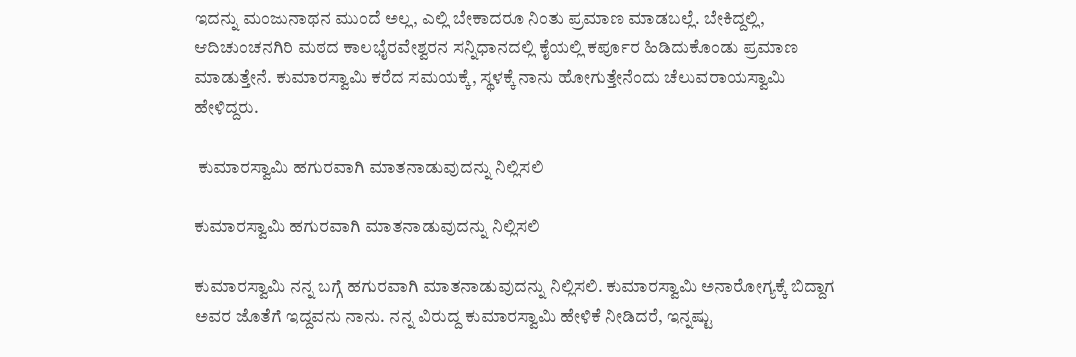ಇದನ್ನು ಮಂಜುನಾಥನ ಮುಂದೆ ಅಲ್ಲ, ಎಲ್ಲಿ ಬೇಕಾದರೂ ನಿಂತು ಪ್ರಮಾಣ ಮಾಡಬಲ್ಲೆ. ಬೇಕಿದ್ದಲ್ಲಿ, ಆದಿಚುಂಚನಗಿರಿ ಮಠದ ಕಾಲಭೈರವೇಶ್ವರನ ಸನ್ನಿಧಾನದಲ್ಲಿ ಕೈಯಲ್ಲಿ ಕರ್ಪೂರ ಹಿಡಿದುಕೊಂಡು ಪ್ರಮಾಣ ಮಾಡುತ್ತೇನೆ. ಕುಮಾರಸ್ವಾಮಿ ಕರೆದ ಸಮಯಕ್ಕೆ, ಸ್ಥಳಕ್ಕೆ ನಾನು ಹೋಗುತ್ತೇನೆಂದು ಚೆಲುವರಾಯಸ್ವಾಮಿ ಹೇಳಿದ್ದರು.

 ಕುಮಾರಸ್ವಾಮಿ ಹಗುರವಾಗಿ ಮಾತನಾಡುವುದನ್ನು ನಿಲ್ಲಿಸಲಿ

ಕುಮಾರಸ್ವಾಮಿ ಹಗುರವಾಗಿ ಮಾತನಾಡುವುದನ್ನು ನಿಲ್ಲಿಸಲಿ

ಕುಮಾರಸ್ವಾಮಿ ನನ್ನ ಬಗ್ಗೆ ಹಗುರವಾಗಿ ಮಾತನಾಡುವುದನ್ನು ನಿಲ್ಲಿಸಲಿ. ಕುಮಾರಸ್ವಾಮಿ ಅನಾರೋಗ್ಯಕ್ಕೆ ಬಿದ್ದಾಗ ಅವರ ಜೊತೆಗೆ ಇದ್ದವನು ನಾನು. ನನ್ನ ವಿರುದ್ದ ಕುಮಾರಸ್ವಾಮಿ ಹೇಳಿಕೆ ನೀಡಿದರೆ, ಇನ್ನಷ್ಟು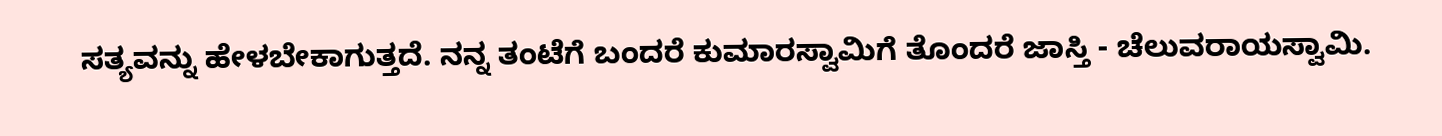ಸತ್ಯವನ್ನು ಹೇಳಬೇಕಾಗುತ್ತದೆ. ನನ್ನ ತಂಟೆಗೆ ಬಂದರೆ ಕುಮಾರಸ್ವಾಮಿಗೆ ತೊಂದರೆ ಜಾಸ್ತಿ - ಚೆಲುವರಾಯಸ್ವಾಮಿ.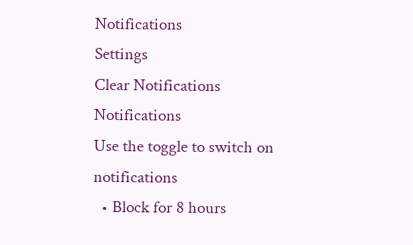Notifications
Settings
Clear Notifications
Notifications
Use the toggle to switch on notifications
  • Block for 8 hours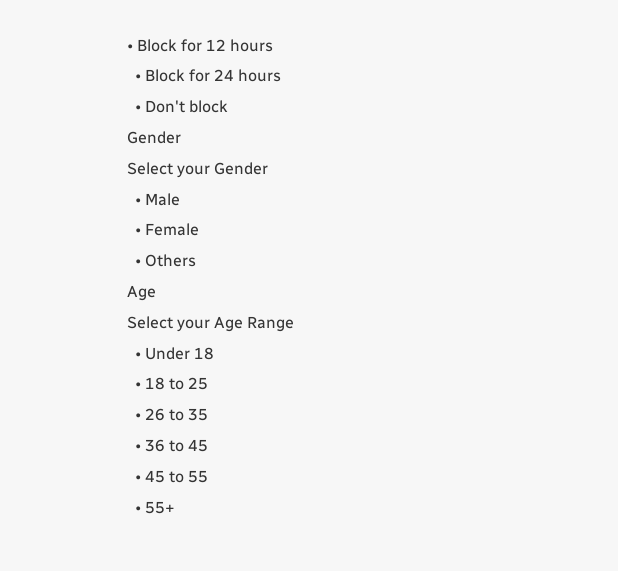• Block for 12 hours
  • Block for 24 hours
  • Don't block
Gender
Select your Gender
  • Male
  • Female
  • Others
Age
Select your Age Range
  • Under 18
  • 18 to 25
  • 26 to 35
  • 36 to 45
  • 45 to 55
  • 55+